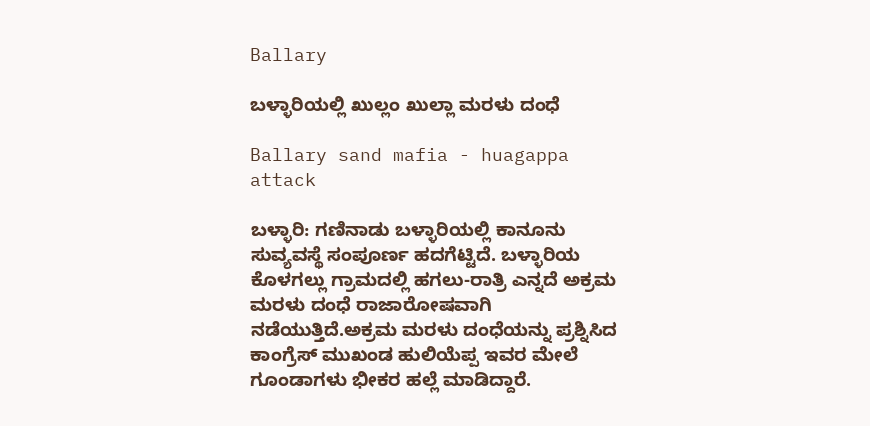Ballary

ಬಳ್ಳಾರಿಯಲ್ಲಿ ಖುಲ್ಲಂ ಖುಲ್ಲಾ ಮರಳು ದಂಧೆ

Ballary sand mafia - huagappa attack

ಬಳ್ಳಾರಿ: ಗಣಿನಾಡು ಬಳ್ಳಾರಿಯಲ್ಲಿ ಕಾನೂನು ಸುವ್ಯವಸ್ಥೆ ಸಂಪೂರ್ಣ ಹದಗೆಟ್ಟಿದೆ. ಬಳ್ಳಾರಿಯ ಕೊಳಗಲ್ಲು ಗ್ರಾಮದಲ್ಲಿ ಹಗಲು-ರಾತ್ರಿ ಎನ್ನದೆ ಅಕ್ರಮ ಮರಳು ದಂಧೆ ರಾಜಾರೋಷವಾಗಿ ನಡೆಯುತ್ತಿದೆ.ಅಕ್ರಮ ಮರಳು ದಂಧೆಯನ್ನು ಪ್ರಶ್ನಿಸಿದ ಕಾಂಗ್ರೆಸ್ ಮುಖಂಡ ಹುಲಿಯೆಪ್ಪ ಇವರ ಮೇಲೆ ಗೂಂಡಾಗಳು ಭೀಕರ ಹಲ್ಲೆ ಮಾಡಿದ್ದಾರೆ.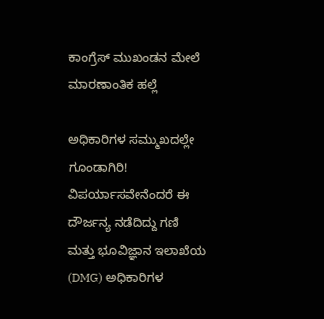ಕಾಂಗ್ರೆಸ್ ಮುಖಂಡನ ಮೇಲೆ ಮಾರಣಾಂತಿಕ ಹಲ್ಲೆ

ಅಧಿಕಾರಿಗಳ ಸಮ್ಮುಖದಲ್ಲೇ ಗೂಂಡಾಗಿರಿ!
ವಿಪರ್ಯಾಸವೇನೆಂದರೆ ಈ ದೌರ್ಜನ್ಯ ನಡೆದಿದ್ದು ಗಣಿ ಮತ್ತು ಭೂವಿಜ್ಞಾನ ಇಲಾಖೆಯ (DMG) ಅಧಿಕಾರಿಗಳ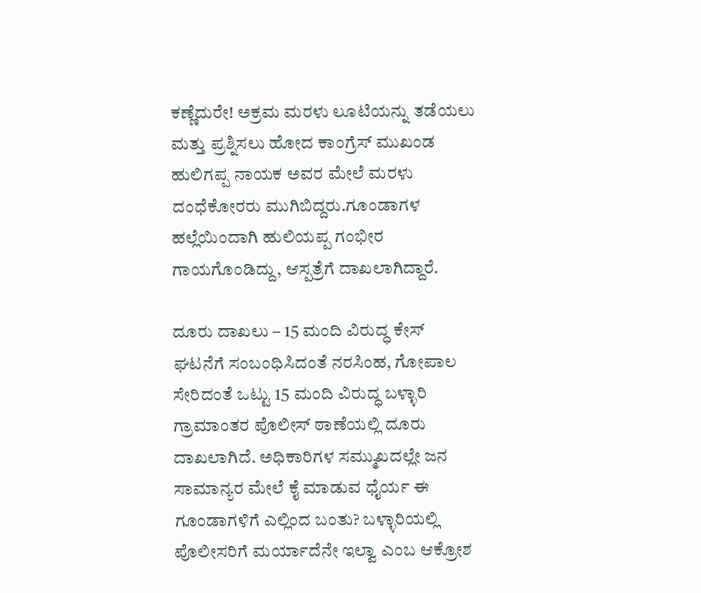ಕಣ್ಣೆದುರೇ! ಅಕ್ರಮ ಮರಳು ಲೂಟಿಯನ್ನು ತಡೆಯಲು ಮತ್ತು ಪ್ರಶ್ನಿಸಲು ಹೋದ ಕಾಂಗ್ರೆಸ್ ಮುಖಂಡ ಹುಲಿಗಪ್ಪ ನಾಯಕ ಅವರ ಮೇಲೆ ಮರಳು ದಂಧೆಕೋರರು ಮುಗಿಬಿದ್ದರು.ಗೂಂಡಾಗಳ ಹಲ್ಲೆಯಿಂದಾಗಿ ಹುಲಿಯಪ್ಪ ಗಂಭೀರ ಗಾಯಗೊಂಡಿದ್ದು, ಆಸ್ಪತ್ರೆಗೆ ದಾಖಲಾಗಿದ್ದಾರೆ.

ದೂರು ದಾಖಲು – 15 ಮಂದಿ ವಿರುದ್ಧ ಕೇಸ್
ಘಟನೆಗೆ ಸಂಬಂಧಿಸಿದಂತೆ ನರಸಿಂಹ, ಗೋಪಾಲ ಸೇರಿದಂತೆ ಒಟ್ಟು 15 ಮಂದಿ ವಿರುದ್ಧ ಬಳ್ಳಾರಿ ಗ್ರಾಮಾಂತರ ಪೊಲೀಸ್ ಠಾಣೆಯಲ್ಲಿ ದೂರು ದಾಖಲಾಗಿದೆ. ಅಧಿಕಾರಿಗಳ ಸಮ್ಮುಖದಲ್ಲೇ ಜನ ಸಾಮಾನ್ಯರ ಮೇಲೆ ಕೈ ಮಾಡುವ ಧೈರ್ಯ ಈ ಗೂಂಡಾಗಳಿಗೆ ಎಲ್ಲಿಂದ ಬಂತು? ಬಳ್ಳಾರಿಯಲ್ಲಿ ಪೊಲೀಸರಿಗೆ ಮರ್ಯಾದೆನೇ ಇಲ್ವಾ ಎಂಬ ಆಕ್ರೋಶ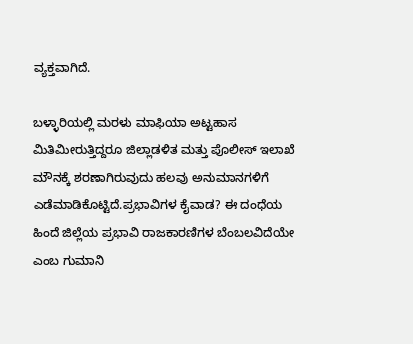ವ್ಯಕ್ತವಾಗಿದೆ.

ಬಳ್ಳಾರಿಯಲ್ಲಿ ಮರಳು ಮಾಫಿಯಾ ಅಟ್ಟಹಾಸ ಮಿತಿಮೀರುತ್ತಿದ್ದರೂ ಜಿಲ್ಲಾಡಳಿತ ಮತ್ತು ಪೊಲೀಸ್ ಇಲಾಖೆ ಮೌನಕ್ಕೆ ಶರಣಾಗಿರುವುದು ಹಲವು ಅನುಮಾನಗಳಿಗೆ ಎಡೆಮಾಡಿಕೊಟ್ಟಿದೆ.ಪ್ರಭಾವಿಗಳ ಕೈವಾಡ? ಈ ದಂಧೆಯ ಹಿಂದೆ ಜಿಲ್ಲೆಯ ಪ್ರಭಾವಿ ರಾಜಕಾರಣಿಗಳ ಬೆಂಬಲವಿದೆಯೇ ಎಂಬ ಗುಮಾನಿ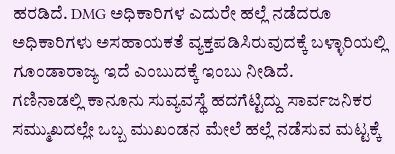ಹರಡಿದೆ. DMG ಅಧಿಕಾರಿಗಳ ಎದುರೇ ಹಲ್ಲೆ ನಡೆದರೂ ಅಧಿಕಾರಿಗಳು ಅಸಹಾಯಕತೆ ವ್ಯಕ್ತಪಡಿಸಿರುವುದಕ್ಕೆ ಬಳ್ಳಾರಿಯಲ್ಲಿ ಗೂಂಡಾರಾಜ್ಯ ಇದೆ ಎಂಬುದಕ್ಕೆ ಇಂಬು ನೀಡಿದೆ.
ಗಣಿನಾಡಲ್ಲಿ ಕಾನೂನು ಸುವ್ಯವಸ್ಥೆ ಹದಗೆಟ್ಟಿದ್ದು ಸಾರ್ವಜನಿಕರ ಸಮ್ಮುಖದಲ್ಲೇ ಒಬ್ಬ ಮುಖಂಡನ ಮೇಲೆ ಹಲ್ಲೆ ನಡೆಸುವ ಮಟ್ಟಕ್ಕೆ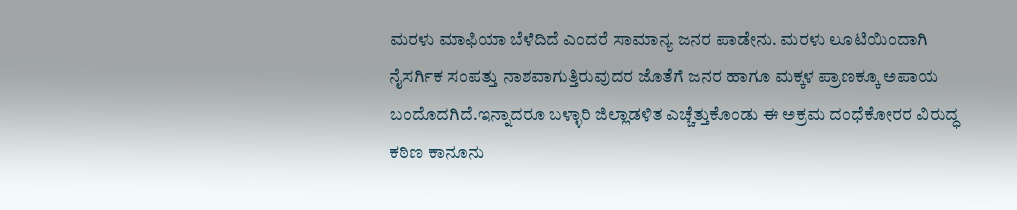ಮರಳು ಮಾಫಿಯಾ ಬೆಳೆದಿದೆ ಎಂದರೆ ಸಾಮಾನ್ಯ ಜನರ ಪಾಡೇನು. ಮರಳು ಲೂಟಿಯಿಂದಾಗಿ ನೈಸರ್ಗಿಕ ಸಂಪತ್ತು ನಾಶವಾಗುತ್ತಿರುವುದರ ಜೊತೆಗೆ ಜನರ ಹಾಗೂ ಮಕ್ಕಳ ಪ್ರಾಣಕ್ಕೂ ಅಪಾಯ ಬಂದೊದಗಿದೆ.ಇನ್ನಾದರೂ ಬಳ್ಳಾರಿ ಜಿಲ್ಲಾಡಳಿತ ಎಚ್ಚೆತ್ತುಕೊಂಡು ಈ ಅಕ್ರಮ ದಂಧೆಕೋರರ ವಿರುದ್ಧ ಕಠಿಣ ಕಾನೂನು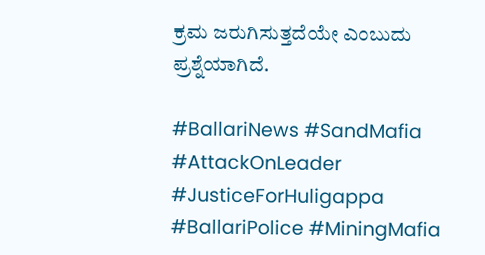ಕ್ರಮ ಜರುಗಿಸುತ್ತದೆಯೇ ಎಂಬುದು ಪ್ರಶ್ನೆಯಾಗಿದೆ.

#BallariNews #SandMafia #AttackOnLeader #JusticeForHuligappa #BallariPolice #MiningMafia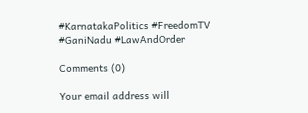#KarnatakaPolitics #FreedomTV #GaniNadu #LawAndOrder

Comments (0)

Your email address will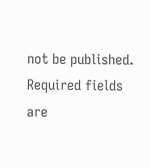not be published. Required fields are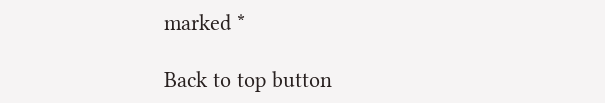marked *

Back to top button